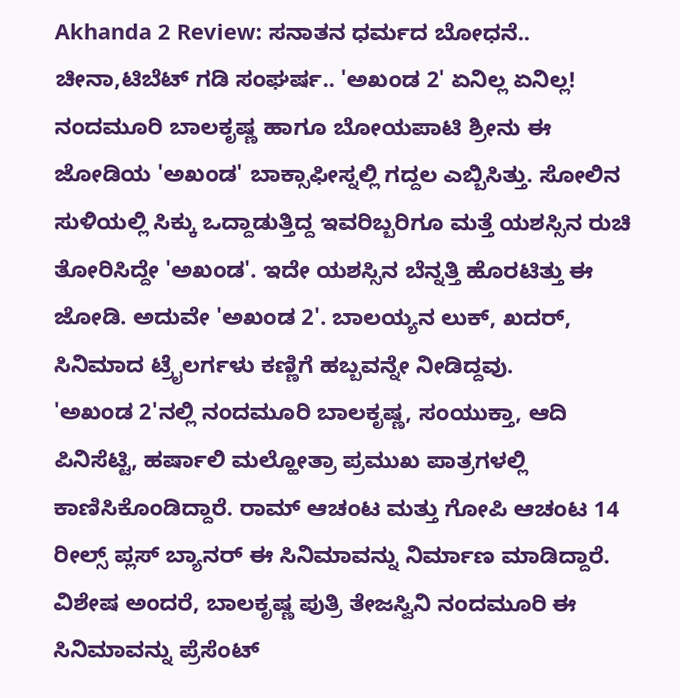Akhanda 2 Review: ಸನಾತನ ಧರ್ಮದ ಬೋಧನೆ.. ಚೀನಾ,ಟಿಬೆಟ್ ಗಡಿ ಸಂಘರ್ಷ.. 'ಅಖಂಡ 2' ಏನಿಲ್ಲ ಏನಿಲ್ಲ!
ನಂದಮೂರಿ ಬಾಲಕೃಷ್ಣ ಹಾಗೂ ಬೋಯಪಾಟಿ ಶ್ರೀನು ಈ ಜೋಡಿಯ 'ಅಖಂಡ' ಬಾಕ್ಸಾಫೀಸ್ನಲ್ಲಿ ಗದ್ದಲ ಎಬ್ಬಿಸಿತ್ತು. ಸೋಲಿನ ಸುಳಿಯಲ್ಲಿ ಸಿಕ್ಕು ಒದ್ದಾಡುತ್ತಿದ್ದ ಇವರಿಬ್ಬರಿಗೂ ಮತ್ತೆ ಯಶಸ್ಸಿನ ರುಚಿ ತೋರಿಸಿದ್ದೇ 'ಅಖಂಡ'. ಇದೇ ಯಶಸ್ಸಿನ ಬೆನ್ನತ್ತಿ ಹೊರಟಿತ್ತು ಈ ಜೋಡಿ. ಅದುವೇ 'ಅಖಂಡ 2'. ಬಾಲಯ್ಯನ ಲುಕ್, ಖದರ್, ಸಿನಿಮಾದ ಟ್ರೈಲರ್ಗಳು ಕಣ್ಣಿಗೆ ಹಬ್ಬವನ್ನೇ ನೀಡಿದ್ದವು.
'ಅಖಂಡ 2'ನಲ್ಲಿ ನಂದಮೂರಿ ಬಾಲಕೃಷ್ಣ, ಸಂಯುಕ್ತಾ, ಆದಿ ಪಿನಿಸೆಟ್ಟಿ, ಹರ್ಷಾಲಿ ಮಲ್ಹೋತ್ರಾ ಪ್ರಮುಖ ಪಾತ್ರಗಳಲ್ಲಿ ಕಾಣಿಸಿಕೊಂಡಿದ್ದಾರೆ. ರಾಮ್ ಆಚಂಟ ಮತ್ತು ಗೋಪಿ ಆಚಂಟ 14 ರೀಲ್ಸ್ ಪ್ಲಸ್ ಬ್ಯಾನರ್ ಈ ಸಿನಿಮಾವನ್ನು ನಿರ್ಮಾಣ ಮಾಡಿದ್ದಾರೆ. ವಿಶೇಷ ಅಂದರೆ, ಬಾಲಕೃಷ್ಣ ಪುತ್ರಿ ತೇಜಸ್ವಿನಿ ನಂದಮೂರಿ ಈ ಸಿನಿಮಾವನ್ನು ಪ್ರೆಸೆಂಟ್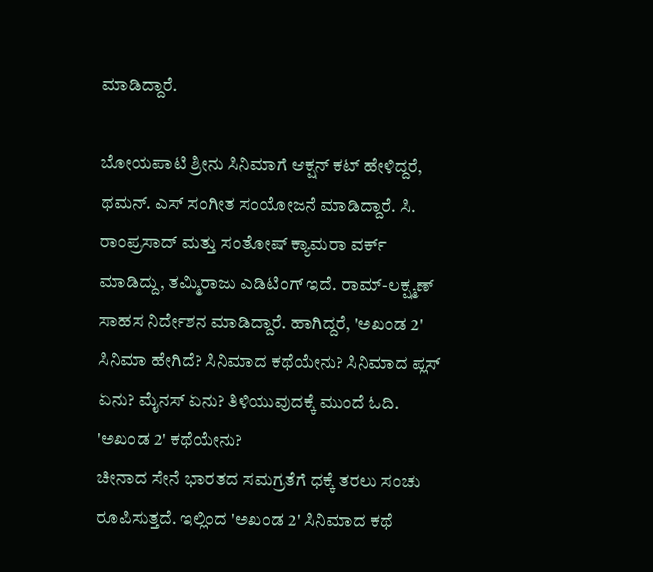ಮಾಡಿದ್ದಾರೆ.

ಬೋಯಪಾಟಿ ಶ್ರೀನು ಸಿನಿಮಾಗೆ ಆಕ್ಷನ್ ಕಟ್ ಹೇಳಿದ್ದರೆ, ಥಮನ್. ಎಸ್ ಸಂಗೀತ ಸಂಯೋಜನೆ ಮಾಡಿದ್ದಾರೆ. ಸಿ. ರಾಂಪ್ರಸಾದ್ ಮತ್ತು ಸಂತೋಷ್ ಕ್ಯಾಮರಾ ವರ್ಕ್ ಮಾಡಿದ್ದು, ತಮ್ಮಿರಾಜು ಎಡಿಟಿಂಗ್ ಇದೆ. ರಾಮ್-ಲಕ್ಷ್ಮಣ್ ಸಾಹಸ ನಿರ್ದೇಶನ ಮಾಡಿದ್ದಾರೆ. ಹಾಗಿದ್ದರೆ, 'ಅಖಂಡ 2' ಸಿನಿಮಾ ಹೇಗಿದೆ? ಸಿನಿಮಾದ ಕಥೆಯೇನು? ಸಿನಿಮಾದ ಪ್ಲಸ್ ಏನು? ಮೈನಸ್ ಏನು? ತಿಳಿಯುವುದಕ್ಕೆ ಮುಂದೆ ಓದಿ.
'ಅಖಂಡ 2' ಕಥೆಯೇನು?
ಚೀನಾದ ಸೇನೆ ಭಾರತದ ಸಮಗ್ರತೆಗೆ ಧಕ್ಕೆ ತರಲು ಸಂಚು ರೂಪಿಸುತ್ತದೆ. ಇಲ್ಲಿಂದ 'ಅಖಂಡ 2' ಸಿನಿಮಾದ ಕಥೆ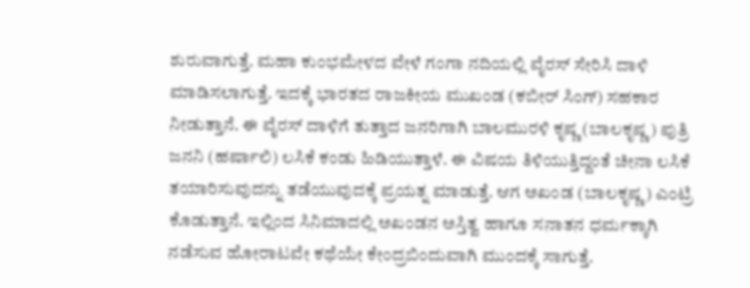ಶುರುವಾಗುತ್ತೆ. ಮಹಾ ಕುಂಭಮೇಳದ ವೇಳೆ ಗಂಗಾ ನದಿಯಲ್ಲಿ ವೈರಸ್ ಸೇರಿಸಿ ದಾಳಿ ಮಾಡಿಸಲಾಗುತ್ತೆ. ಇದಕ್ಕೆ ಭಾರತದ ರಾಜಕೀಯ ಮುಖಂಡ (ಕಬೀರ್ ಸಿಂಗ್) ಸಹಕಾರ ನೀಡುತ್ತಾನೆ. ಈ ವೈರಸ್ ದಾಳಿಗೆ ತುತ್ತಾದ ಜನರಿಗಾಗಿ ಬಾಲಮುರಳಿ ಕೃಷ್ಣ (ಬಾಲಕೃಷ್ಣ) ಪುತ್ರಿ ಜನನಿ (ಹರ್ಷಾಲಿ) ಲಸಿಕೆ ಕಂಡು ಹಿಡಿಯುತ್ತಾಳೆ. ಈ ವಿಷಯ ತಿಳಿಯುತ್ತಿದ್ದಂತೆ ಚೀನಾ ಲಸಿಕೆ ತಯಾರಿಸುವುದನ್ನು ತಡೆಯುವುದಕ್ಕೆ ಪ್ರಯತ್ನ ಮಾಡುತ್ತೆ. ಆಗ ಅಖಂಡ (ಬಾಲಕೃಷ್ಣ) ಎಂಟ್ರಿ ಕೊಡುತ್ತಾನೆ. ಇಲ್ಲಿಂದ ಸಿನಿಮಾದಲ್ಲಿ ಅಖಂಡನ ಅಸ್ತಿತ್ವ ಹಾಗೂ ಸನಾತನ ಧರ್ಮಕ್ಕಾಗಿ ನಡೆಸುವ ಹೋರಾಟವೇ ಕಥೆಯೇ ಕೇಂದ್ರಬಿಂದುವಾಗಿ ಮುಂದಕ್ಕೆ ಸಾಗುತ್ತೆ.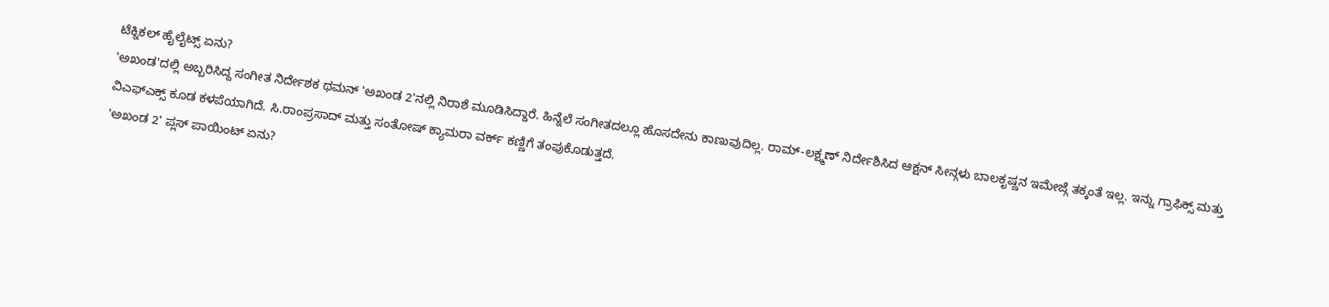ಟೆಕ್ನಿಕಲ್ ಹೈಲೈಟ್ಸ್ ಏನು?
'ಅಖಂಡ'ದಲ್ಲಿ ಅಬ್ಬರಿಸಿದ್ದ ಸಂಗೀತ ನಿರ್ದೇಶಕ ಥಮನ್ 'ಅಖಂಡ 2'ನಲ್ಲಿ ನಿರಾಶೆ ಮೂಡಿಸಿದ್ದಾರೆ. ಹಿನ್ನೆಲೆ ಸಂಗೀತದಲ್ಲೂ ಹೊಸದೇನು ಕಾಣುವುದಿಲ್ಲ. ರಾಮ್-ಲಕ್ಷ್ಮಣ್ ನಿರ್ದೇಶಿಸಿದ ಆಕ್ಷನ್ ಸೀನ್ಗಳು ಬಾಲಕೃಷ್ಣನ ಇಮೇಜ್ಗೆ ತಕ್ಕಂತೆ ಇಲ್ಲ. ಇನ್ನು ಗ್ರಾಫಿಕ್ಸ್ ಮತ್ತು ವಿಎಫ್ಎಕ್ಸ್ ಕೂಡ ಕಳಪೆಯಾಗಿದೆ. ಸಿ.ರಾಂಪ್ರಸಾದ್ ಮತ್ತು ಸಂತೋಷ್ ಕ್ಯಾಮರಾ ವರ್ಕ್ ಕಣ್ಣಿಗೆ ತಂಪುಕೊಡುತ್ತದೆ.
'ಅಖಂಡ 2' ಪ್ಲಸ್ ಪಾಯಿಂಟ್ ಏನು?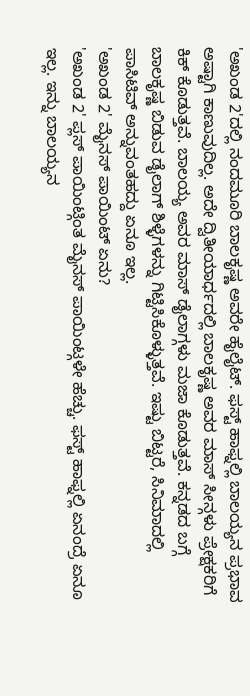'ಅಖಂಡ 2'ದಲ್ಲಿ ನಂದಮೂರಿ ಬಾಲಕೃಷ್ಣ ಅವರೇ ಹೈಲೈಟ್. ಫಸ್ಟ್ ಹಾಫ್ನಲ್ಲಿ ಬಾಲಯ್ಯನ ಪ್ರಭಾವ ಅಷ್ಟಾಗಿ ಕಾಣುವುದಿಲ್ಲ. ಅದೇ ದ್ವಿತೀಯಾರ್ಧದಲ್ಲಿ ಬಾಲಕೃಷ್ಣ ಅವರ ಮಾಸ್ ಸೀನ್ಗಳು ಪ್ರೇಕ್ಷಕರಿಗೆ ಕಿಕ್ ಕೊಡುತ್ತವೆ. ಬಾಲಯ್ಯ ಅವರ ಮಾಸ್ ಡೈಲಾಗ್ಗಳು ಮಜಾ ಕೊಡುತ್ತವೆ. ಕನ್ನಡದ ಬಗ್ಗೆ ಬಾಲಕೃಷ್ಣ ಬಿಡುವ ಡೈಲಾಗ್ ಶಿಳ್ಳೆಗಳನ್ನು ಗಿಟ್ಟಿಸಿಕೊಳ್ಳುತ್ತವೆ. ಇಷ್ಟು ಬಿಟ್ಟರೆ, ಸಿನಿಮಾದಲ್ಲಿ ಪಾಸಿಟಿವ್ ಅನ್ನುವಂತಹದ್ದು ಏನೂ ಇಲ್ಲ.
'ಅಖಂಡ 2' ಮೈನಸ್ ಪಾಯಿಂಟ್ ಏನು?
'ಅಖಂಡ 2' ಪ್ಲಸ್ ಪಾಯಿಂಟ್ಗಿಂತ ಮೈನಸ್ ಪಾಯಿಂಟ್ಗಳೇ ಹೆಚ್ಚು. ಫಸ್ಟ್ ಹಾಫ್ನಲ್ಲಿ ಏನಂದ್ರೆ ಏನೂ ಇಲ್ಲ. ಇನ್ನು ಬಾಲಯ್ಯನ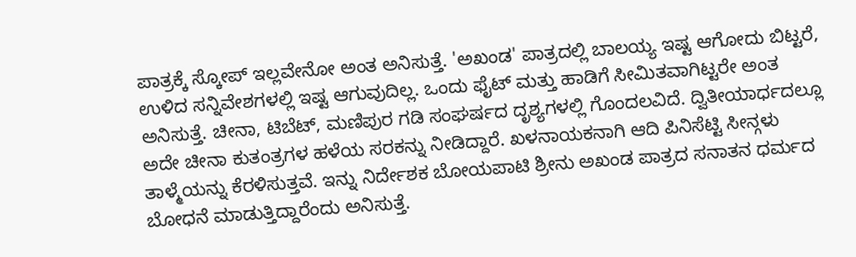ಪಾತ್ರಕ್ಕೆ ಸ್ಕೋಪ್ ಇಲ್ಲವೇನೋ ಅಂತ ಅನಿಸುತ್ತೆ. 'ಅಖಂಡ' ಪಾತ್ರದಲ್ಲಿ ಬಾಲಯ್ಯ ಇಷ್ಟ ಆಗೋದು ಬಿಟ್ಟರೆ, ಉಳಿದ ಸನ್ನಿವೇಶಗಳಲ್ಲಿ ಇಷ್ಟ ಆಗುವುದಿಲ್ಲ. ಒಂದು ಫೈಟ್ ಮತ್ತು ಹಾಡಿಗೆ ಸೀಮಿತವಾಗಿಟ್ಟರೇ ಅಂತ ಅನಿಸುತ್ತೆ. ಚೀನಾ, ಟಿಬೆಟ್, ಮಣಿಪುರ ಗಡಿ ಸಂಘರ್ಷದ ದೃಶ್ಯಗಳಲ್ಲಿ ಗೊಂದಲವಿದೆ. ದ್ವಿತೀಯಾರ್ಧದಲ್ಲೂ ಅದೇ ಚೀನಾ ಕುತಂತ್ರಗಳ ಹಳೆಯ ಸರಕನ್ನು ನೀಡಿದ್ದಾರೆ. ಖಳನಾಯಕನಾಗಿ ಆದಿ ಪಿನಿಸೆಟ್ಟಿ ಸೀನ್ಗಳು ತಾಳ್ಮೆಯನ್ನು ಕೆರಳಿಸುತ್ತವೆ. ಇನ್ನು ನಿರ್ದೇಶಕ ಬೋಯಪಾಟಿ ಶ್ರೀನು ಅಖಂಡ ಪಾತ್ರದ ಸನಾತನ ಧರ್ಮದ ಬೋಧನೆ ಮಾಡುತ್ತಿದ್ದಾರೆಂದು ಅನಿಸುತ್ತೆ.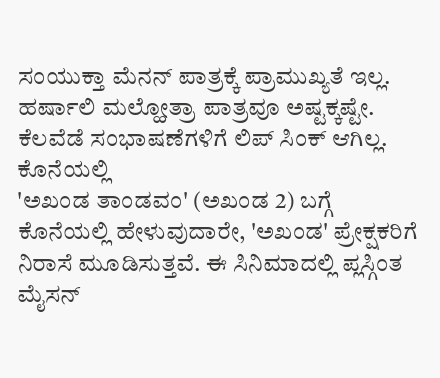ಸಂಯುಕ್ತಾ ಮೆನನ್ ಪಾತ್ರಕ್ಕೆ ಪ್ರಾಮುಖ್ಯತೆ ಇಲ್ಲ. ಹರ್ಷಾಲಿ ಮಲ್ಹೋತ್ರಾ ಪಾತ್ರವೂ ಅಷ್ಟಕ್ಕಷ್ಟೇ. ಕೆಲವೆಡೆ ಸಂಭಾಷಣೆಗಳಿಗೆ ಲಿಪ್ ಸಿಂಕ್ ಆಗಿಲ್ಲ.
ಕೊನೆಯಲ್ಲಿ
'ಅಖಂಡ ತಾಂಡವಂ' (ಅಖಂಡ 2) ಬಗ್ಗೆ ಕೊನೆಯಲ್ಲಿ ಹೇಳುವುದಾರೇ, 'ಅಖಂಡ' ಪ್ರೇಕ್ಷಕರಿಗೆ ನಿರಾಸೆ ಮೂಡಿಸುತ್ತವೆ. ಈ ಸಿನಿಮಾದಲ್ಲಿ ಪ್ಲಸ್ಗಿಂತ ಮೈಸನ್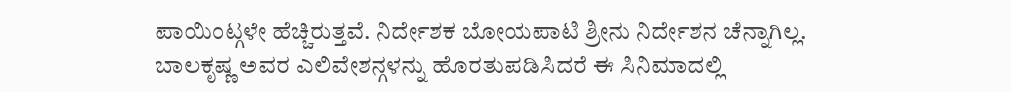ಪಾಯಿಂಟ್ಗಳೇ ಹೆಚ್ಚಿರುತ್ತವೆ. ನಿರ್ದೇಶಕ ಬೋಯಪಾಟಿ ಶ್ರೀನು ನಿರ್ದೇಶನ ಚೆನ್ನಾಗಿಲ್ಲ. ಬಾಲಕೃಷ್ಣ ಅವರ ಎಲಿವೇಶನ್ಗಳನ್ನು ಹೊರತುಪಡಿಸಿದರೆ ಈ ಸಿನಿಮಾದಲ್ಲಿ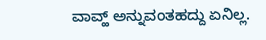ವಾವ್ಹ್ ಅನ್ನುವಂತಹದ್ದು ಏನಿಲ್ಲ.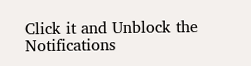Click it and Unblock the Notifications